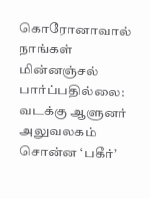கொரோனாவால் நாங்கள் மின்னஞ்சல் பார்ப்பதில்லை: வடக்கு ஆளுனர் அலுவலகம் சொன்ன ‘பகீர்’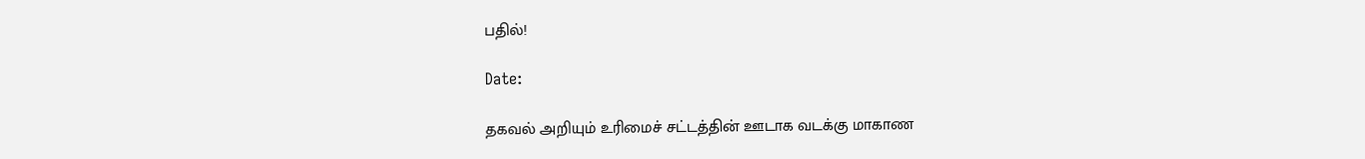பதில்!

Date:

தகவல் அறியும் உரிமைச் சட்டத்தின் ஊடாக வடக்கு மாகாண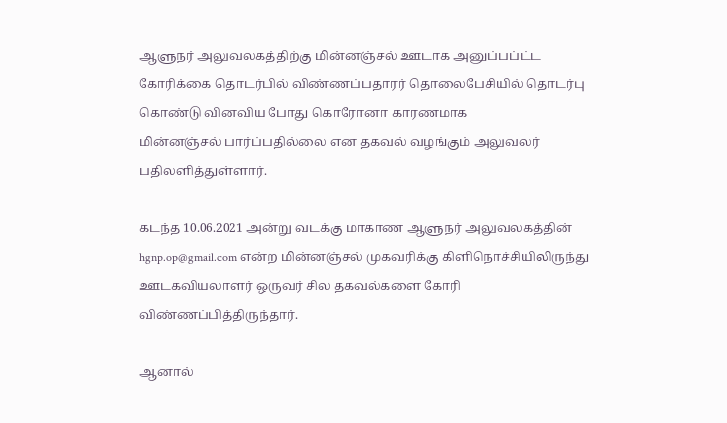ஆளுநர் அலுவலகத்திற்கு மின்னஞ்சல் ஊடாக அனுப்பப்ட்ட கோரிக்கை தொடர்பில் விண்ணப்பதாரர் தொலைபேசியில் தொடர்பு கொண்டு வினவிய போது கொரோனா காரணமாக
மின்னஞ்சல் பார்ப்பதில்லை என தகவல் வழங்கும் அலுவலர் பதிலளித்துள்ளார்.

கடந்த 10.06.2021 அன்று வடக்கு மாகாண ஆளுநர் அலுவலகத்தின் hgnp.op@gmail.com என்ற மின்னஞ்சல் முகவரிக்கு கிளிநொச்சியிலிருந்து ஊடகவியலாளர் ஒருவர் சில தகவல்களை கோரி விண்ணப்பித்திருந்தார்.

ஆனால்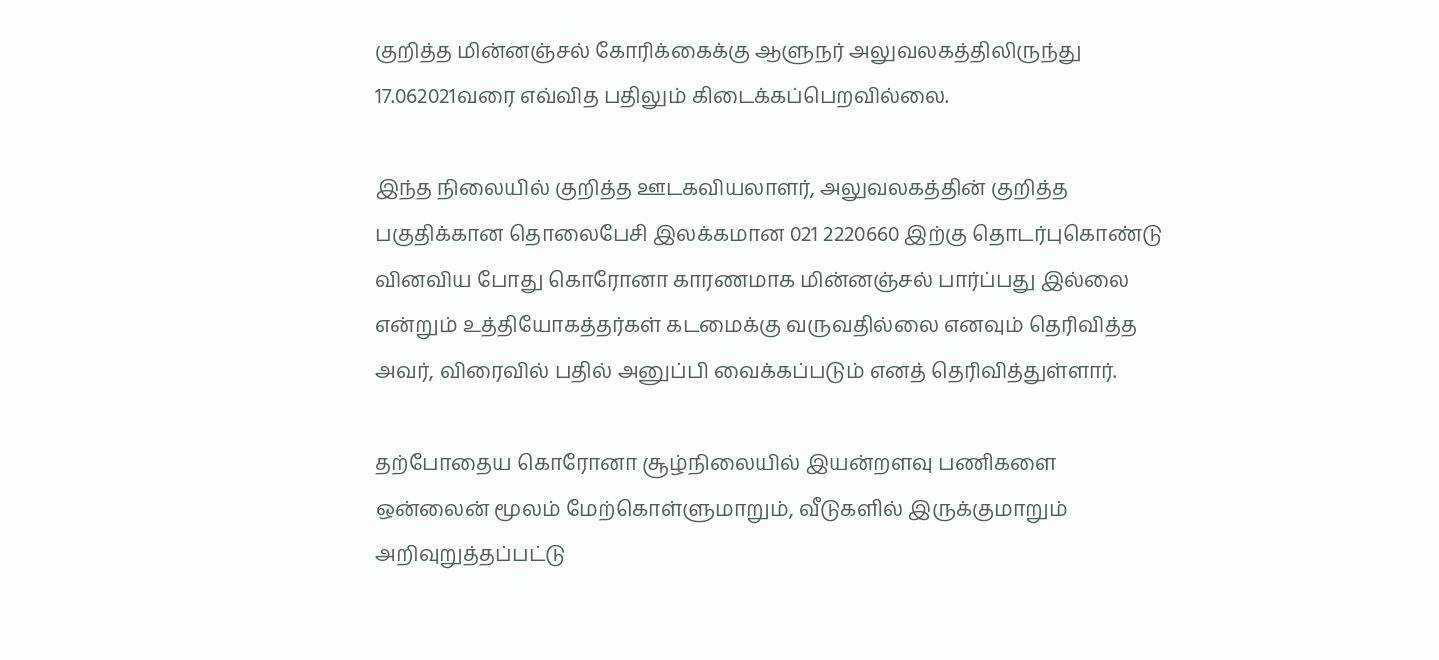குறித்த மின்னஞ்சல் கோரிக்கைக்கு ஆளுநர் அலுவலகத்திலிருந்து 17.062021வரை எவ்வித பதிலும் கிடைக்கப்பெறவில்லை.

இந்த நிலையில் குறித்த ஊடகவியலாளர், அலுவலகத்தின் குறித்த பகுதிக்கான தொலைபேசி இலக்கமான 021 2220660 இற்கு தொடர்புகொண்டு வினவிய போது கொரோனா காரணமாக மின்னஞ்சல் பார்ப்பது இல்லை என்றும் உத்தியோகத்தர்கள் கடமைக்கு வருவதில்லை எனவும் தெரிவித்த அவர், விரைவில் பதில் அனுப்பி வைக்கப்படும் எனத் தெரிவித்துள்ளார்.

தற்போதைய கொரோனா சூழ்நிலையில் இயன்றளவு பணிகளை ஒன்லைன் மூலம் மேற்கொள்ளுமாறும், வீடுகளில் இருக்குமாறும் அறிவுறுத்தப்பட்டு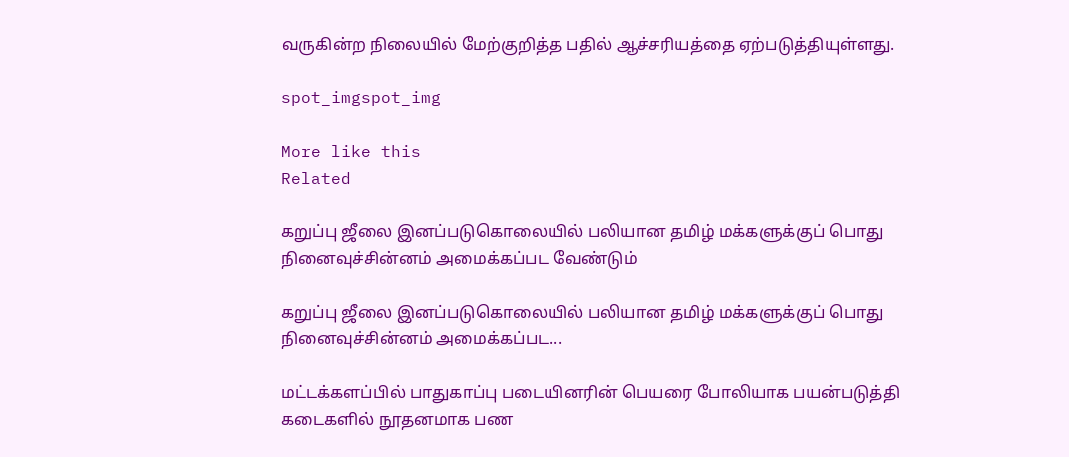வருகின்ற நிலையில் மேற்குறித்த பதில் ஆச்சரியத்தை ஏற்படுத்தியுள்ளது.

spot_imgspot_img

More like this
Related

கறுப்பு ஜீலை இனப்படுகொலையில் பலியான தமிழ் மக்களுக்குப் பொது நினைவுச்சின்னம் அமைக்கப்பட வேண்டும்

கறுப்பு ஜீலை இனப்படுகொலையில் பலியான தமிழ் மக்களுக்குப் பொது நினைவுச்சின்னம் அமைக்கப்பட...

மட்டக்களப்பில் பாதுகாப்பு படையினரின் பெயரை போலியாக பயன்படுத்தி கடைகளில் நூதனமாக பண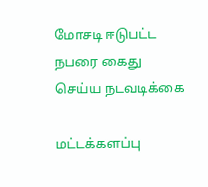மோசடி ஈடுபட்ட நபரை கைது செய்ய நடவடிக்கை

மட்டக்களப்பு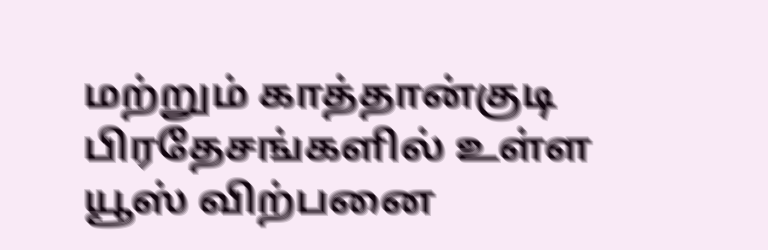மற்றும் காத்தான்குடி பிரதேசங்களில் உள்ள யூஸ் விற்பனை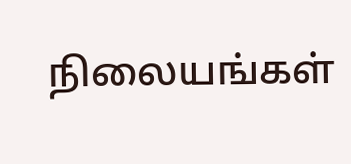நிலையங்கள்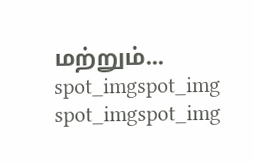மற்றும்...
spot_imgspot_img
spot_imgspot_img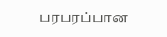பரபரப்பான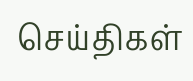செய்திகள்